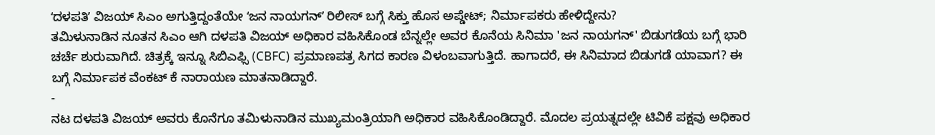ʻದಳಪತಿʼ ವಿಜಯ್ ಸಿಎಂ ಅಗುತ್ತಿದ್ದಂತೆಯೇ ʻಜನ ನಾಯಗನ್ʼ ರಿಲೀಸ್ ಬಗ್ಗೆ ಸಿಕ್ತು ಹೊಸ ಅಪ್ಡೇಟ್; ನಿರ್ಮಾಪಕರು ಹೇಳಿದ್ದೇನು?
ತಮಿಳುನಾಡಿನ ನೂತನ ಸಿಎಂ ಆಗಿ ದಳಪತಿ ವಿಜಯ್ ಅಧಿಕಾರ ವಹಿಸಿಕೊಂಡ ಬೆನ್ನಲ್ಲೇ ಅವರ ಕೊನೆಯ ಸಿನಿಮಾ 'ಜನ ನಾಯಗನ್' ಬಿಡುಗಡೆಯ ಬಗ್ಗೆ ಭಾರಿ ಚರ್ಚೆ ಶುರುವಾಗಿದೆ. ಚಿತ್ರಕ್ಕೆ ಇನ್ನೂ ಸಿಬಿಎಫ್ಸಿ (CBFC) ಪ್ರಮಾಣಪತ್ರ ಸಿಗದ ಕಾರಣ ವಿಳಂಬವಾಗುತ್ತಿದೆ. ಹಾಗಾದರೆ, ಈ ಸಿನಿಮಾದ ಬಿಡುಗಡೆ ಯಾವಾಗ? ಈ ಬಗ್ಗೆ ನಿರ್ಮಾಪಕ ವೆಂಕಟ್ ಕೆ ನಾರಾಯಣ ಮಾತನಾಡಿದ್ದಾರೆ.
-
ನಟ ದಳಪತಿ ವಿಜಯ್ ಅವರು ಕೊನೆಗೂ ತಮಿಳುನಾಡಿನ ಮುಖ್ಯಮಂತ್ರಿಯಾಗಿ ಅಧಿಕಾರ ವಹಿಸಿಕೊಂಡಿದ್ದಾರೆ. ಮೊದಲ ಪ್ರಯತ್ನದಲ್ಲೇ ಟಿವಿಕೆ ಪಕ್ಷವು ಅಧಿಕಾರ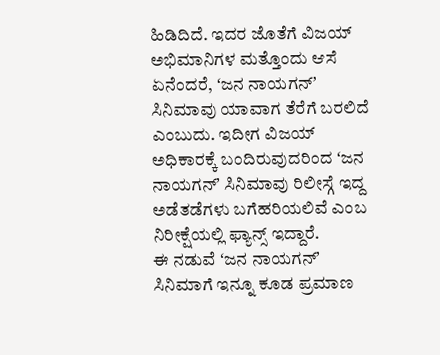ಹಿಡಿದಿದೆ. ಇದರ ಜೊತೆಗೆ ವಿಜಯ್ ಅಭಿಮಾನಿಗಳ ಮತ್ತೊಂದು ಆಸೆ ಏನೆಂದರೆ, ʻಜನ ನಾಯಗನ್ʼ ಸಿನಿಮಾವು ಯಾವಾಗ ತೆರೆಗೆ ಬರಲಿದೆ ಎಂಬುದು. ಇದೀಗ ವಿಜಯ್ ಅಧಿಕಾರಕ್ಕೆ ಬಂದಿರುವುದರಿಂದ ʻಜನ ನಾಯಗನ್ʼ ಸಿನಿಮಾವು ರಿಲೀಸ್ಗೆ ಇದ್ದ ಅಡೆತಡೆಗಳು ಬಗೆಹರಿಯಲಿವೆ ಎಂಬ ನಿರೀಕ್ಷೆಯಲ್ಲಿ ಫ್ಯಾನ್ಸ್ ಇದ್ದಾರೆ.
ಈ ನಡುವೆ ʻಜನ ನಾಯಗನ್ʼ ಸಿನಿಮಾಗೆ ಇನ್ನೂ ಕೂಡ ಪ್ರಮಾಣ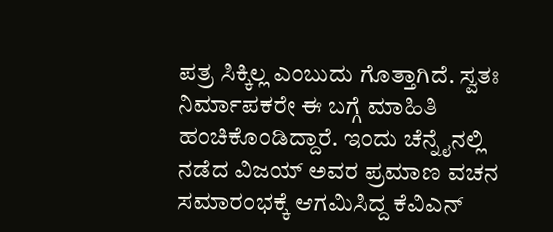ಪತ್ರ ಸಿಕ್ಕಿಲ್ಲ ಎಂಬುದು ಗೊತ್ತಾಗಿದೆ. ಸ್ವತಃ ನಿರ್ಮಾಪಕರೇ ಈ ಬಗ್ಗೆ ಮಾಹಿತಿ ಹಂಚಿಕೊಂಡಿದ್ದಾರೆ. ಇಂದು ಚೆನ್ನೈನಲ್ಲಿ ನಡೆದ ವಿಜಯ್ ಅವರ ಪ್ರಮಾಣ ವಚನ ಸಮಾರಂಭಕ್ಕೆ ಆಗಮಿಸಿದ್ದ ಕೆವಿಎನ್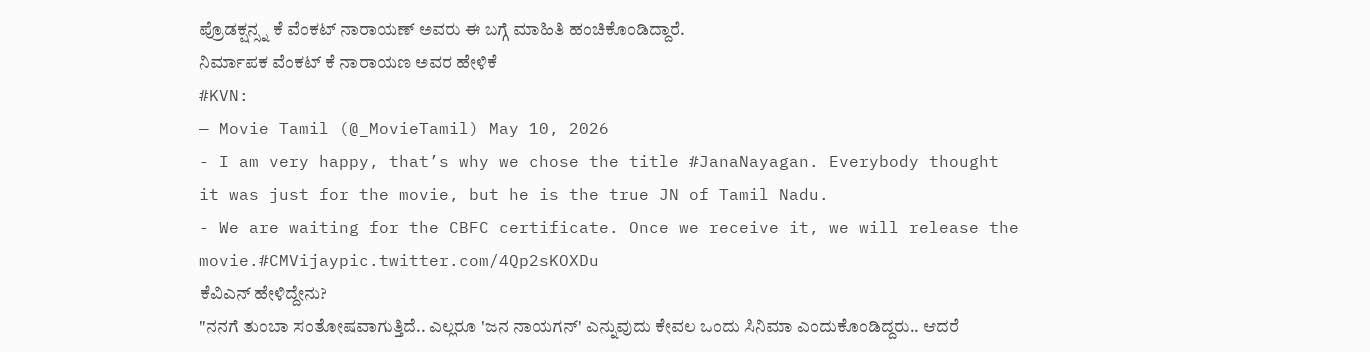ಪ್ರೊಡಕ್ಷನ್ಸ್ನ ಕೆ ವೆಂಕಟ್ ನಾರಾಯಣ್ ಅವರು ಈ ಬಗ್ಗೆ ಮಾಹಿತಿ ಹಂಚಿಕೊಂಡಿದ್ದಾರೆ.
ನಿರ್ಮಾಪಕ ವೆಂಕಟ್ ಕೆ ನಾರಾಯಣ ಅವರ ಹೇಳಿಕೆ
#KVN:
— Movie Tamil (@_MovieTamil) May 10, 2026
- I am very happy, that’s why we chose the title #JanaNayagan. Everybody thought it was just for the movie, but he is the true JN of Tamil Nadu.
- We are waiting for the CBFC certificate. Once we receive it, we will release the movie.#CMVijaypic.twitter.com/4Qp2sKOXDu
ಕೆವಿಎನ್ ಹೇಳಿದ್ದೇನು?
"ನನಗೆ ತುಂಬಾ ಸಂತೋಷವಾಗುತ್ತಿದೆ.. ಎಲ್ಲರೂ 'ಜನ ನಾಯಗನ್' ಎನ್ನುವುದು ಕೇವಲ ಒಂದು ಸಿನಿಮಾ ಎಂದುಕೊಂಡಿದ್ದರು.. ಆದರೆ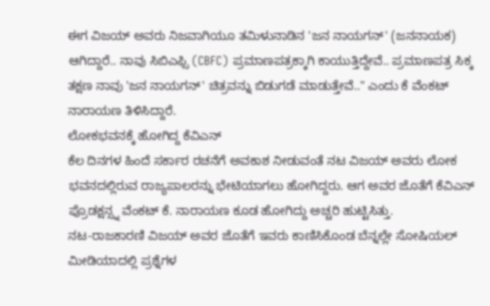ಈಗ ವಿಜಯ್ ಅವರು ನಿಜವಾಗಿಯೂ ತಮಿಳುನಾಡಿನ 'ಜನ ನಾಯಗನ್' (ಜನನಾಯಕ) ಆಗಿದ್ದಾರೆ.. ನಾವು ಸಿಬಿಎಫ್ಸಿ (CBFC) ಪ್ರಮಾಣಪತ್ರಕ್ಕಾಗಿ ಕಾಯುತ್ತಿದ್ದೇವೆ.. ಪ್ರಮಾಣಪತ್ರ ಸಿಕ್ಕ ತಕ್ಷಣ ನಾವು 'ಜನ ನಾಯಗನ್' ಚಿತ್ರವನ್ನು ಬಿಡುಗಡೆ ಮಾಡುತ್ತೇವೆ.." ಎಂದು ಕೆ ವೆಂಕಟ್ ನಾರಾಯಣ ತಿಳಿಸಿದ್ದಾರೆ.
ಲೋಕಭವನಕ್ಕೆ ಹೋಗಿದ್ದ ಕೆವಿಎನ್
ಕೆಲ ದಿನಗಳ ಹಿಂದೆ ಸರ್ಕಾರ ರಚನೆಗೆ ಅವಕಾಶ ನೀಡುವಂತೆ ನಟ ವಿಜಯ್ ಅವರು ಲೋಕ ಭವನದಲ್ಲಿರುವ ರಾಜ್ಯಪಾಲರನ್ನು ಭೇಟಿಯಾಗಲು ಹೋಗಿದ್ದರು. ಆಗ ಅವರ ಜೊತೆಗೆ ಕೆವಿಎನ್ ಪ್ರೊಡಕ್ಷನ್ಸ್ನ ವೆಂಕಟ್ ಕೆ. ನಾರಾಯಣ ಕೂಡ ಹೋಗಿದ್ದು ಅಚ್ಚರಿ ಹುಟ್ಟಿಸಿತ್ತು.
ನಟ-ರಾಜಕಾರಣಿ ವಿಜಯ್ ಅವರ ಜೊತೆಗೆ ಇವರು ಕಾಣಿಸಿಕೊಂಡ ಬೆನ್ನಲ್ಲೇ ಸೋಷಿಯಲ್ ಮೀಡಿಯಾದಲ್ಲಿ ಪ್ರಶ್ನೆಗಳ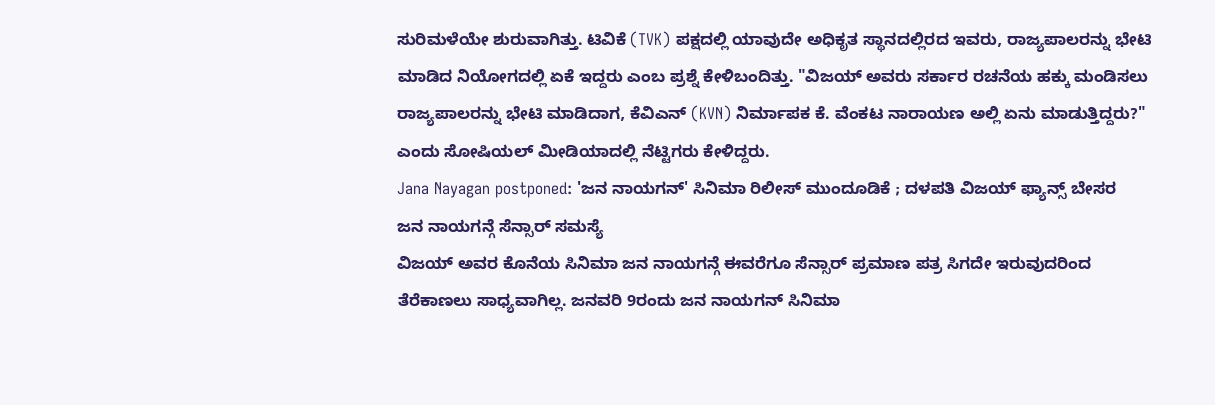ಸುರಿಮಳೆಯೇ ಶುರುವಾಗಿತ್ತು. ಟಿವಿಕೆ (TVK) ಪಕ್ಷದಲ್ಲಿ ಯಾವುದೇ ಅಧಿಕೃತ ಸ್ಥಾನದಲ್ಲಿರದ ಇವರು, ರಾಜ್ಯಪಾಲರನ್ನು ಭೇಟಿ ಮಾಡಿದ ನಿಯೋಗದಲ್ಲಿ ಏಕೆ ಇದ್ದರು ಎಂಬ ಪ್ರಶ್ನೆ ಕೇಳಿಬಂದಿತ್ತು. "ವಿಜಯ್ ಅವರು ಸರ್ಕಾರ ರಚನೆಯ ಹಕ್ಕು ಮಂಡಿಸಲು ರಾಜ್ಯಪಾಲರನ್ನು ಭೇಟಿ ಮಾಡಿದಾಗ, ಕೆವಿಎನ್ (KVN) ನಿರ್ಮಾಪಕ ಕೆ. ವೆಂಕಟ ನಾರಾಯಣ ಅಲ್ಲಿ ಏನು ಮಾಡುತ್ತಿದ್ದರು?" ಎಂದು ಸೋಷಿಯಲ್ ಮೀಡಿಯಾದಲ್ಲಿ ನೆಟ್ಟಿಗರು ಕೇಳಿದ್ದರು.
Jana Nayagan postponed: 'ಜನ ನಾಯಗನ್' ಸಿನಿಮಾ ರಿಲೀಸ್ ಮುಂದೂಡಿಕೆ ; ದಳಪತಿ ವಿಜಯ್ ಫ್ಯಾನ್ಸ್ ಬೇಸರ
ಜನ ನಾಯಗನ್ಗೆ ಸೆನ್ಸಾರ್ ಸಮಸ್ಯೆ
ವಿಜಯ್ ಅವರ ಕೊನೆಯ ಸಿನಿಮಾ ಜನ ನಾಯಗನ್ಗೆ ಈವರೆಗೂ ಸೆನ್ಸಾರ್ ಪ್ರಮಾಣ ಪತ್ರ ಸಿಗದೇ ಇರುವುದರಿಂದ ತೆರೆಕಾಣಲು ಸಾಧ್ಯವಾಗಿಲ್ಲ. ಜನವರಿ 9ರಂದು ಜನ ನಾಯಗನ್ ಸಿನಿಮಾ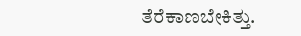ತೆರೆಕಾಣಬೇಕಿತ್ತು.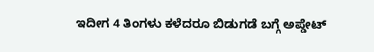ಇದೀಗ 4 ತಿಂಗಳು ಕಳೆದರೂ ಬಿಡುಗಡೆ ಬಗ್ಗೆ ಅಪ್ಡೇಟ್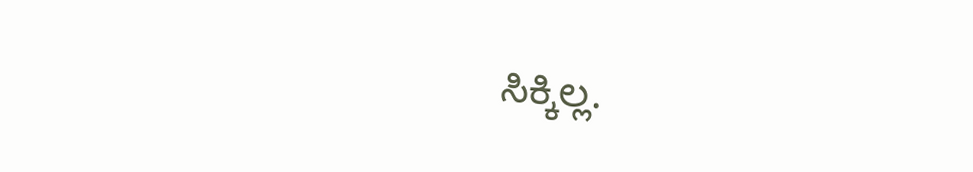ಸಿಕ್ಕಿಲ್ಲ.